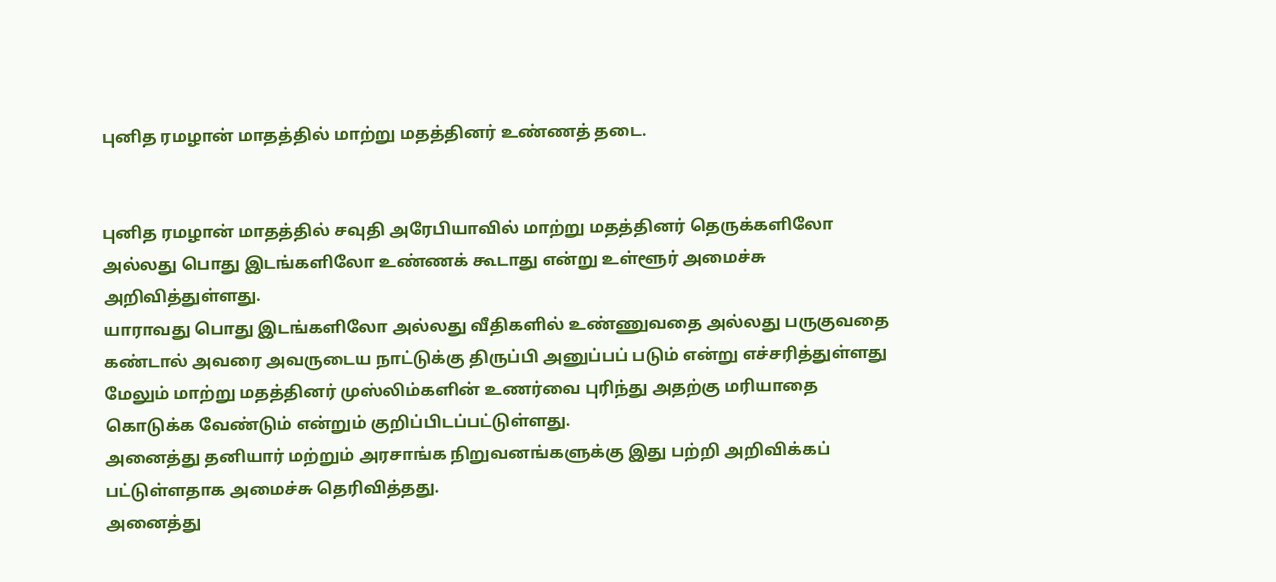புனித ரமழான் மாதத்தில் மாற்று மதத்தினர் உண்ணத் தடை.


புனித ரமழான் மாதத்தில் சவுதி அரேபியாவில் மாற்று மதத்தினர் தெருக்களிலோ அல்லது பொது இடங்களிலோ உண்ணக் கூடாது என்று உள்ளூர் அமைச்சு அறிவித்துள்ளது.
யாராவது பொது இடங்களிலோ அல்லது வீதிகளில் உண்ணுவதை அல்லது பருகுவதை கண்டால் அவரை அவருடைய நாட்டுக்கு திருப்பி அனுப்பப் படும் என்று எச்சரித்துள்ளது
மேலும் மாற்று மதத்தினர் முஸ்லிம்களின் உணர்வை புரிந்து அதற்கு மரியாதை கொடுக்க வேண்டும் என்றும் குறிப்பிடப்பட்டுள்ளது.
அனைத்து தனியார் மற்றும் அரசாங்க நிறுவனங்களுக்கு இது பற்றி அறிவிக்கப் பட்டுள்ளதாக அமைச்சு தெரிவித்தது.
அனைத்து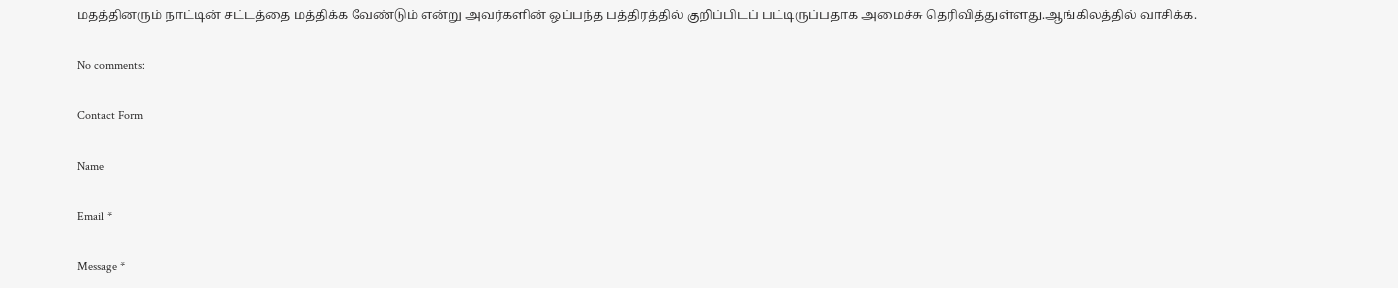மதத்தினரும் நாட்டின் சட்டத்தை மத்திக்க வேண்டும் என்று அவர்களின் ஒப்பந்த பத்திரத்தில் குறிப்பிடப் பட்டிருப்பதாக அமைச்சு தெரிவித்துள்ளது.ஆங்கிலத்தில் வாசிக்க.

No comments:

Contact Form

Name

Email *

Message *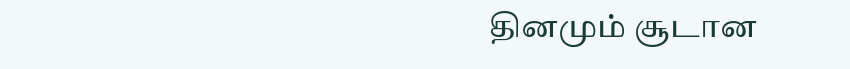தினமும் சூடான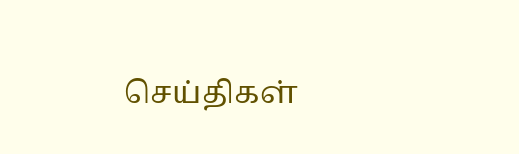செய்திகள்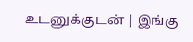உடனுக்குடன் | இங்கு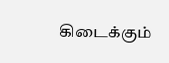கிடைக்கும்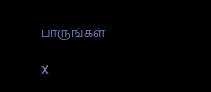பாருங்கள்

X